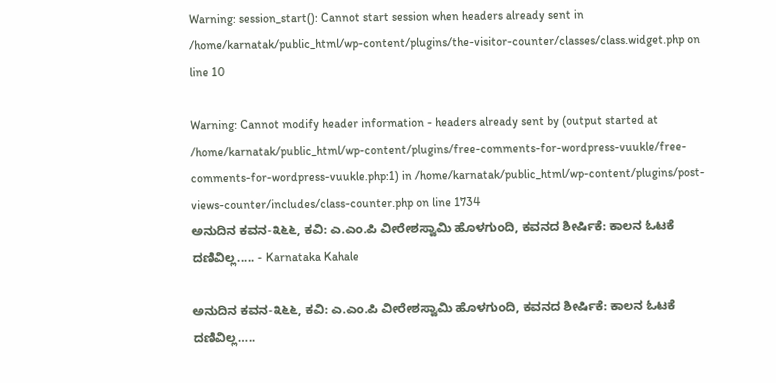Warning: session_start(): Cannot start session when headers already sent in /home/karnatak/public_html/wp-content/plugins/the-visitor-counter/classes/class.widget.php on line 10

Warning: Cannot modify header information - headers already sent by (output started at /home/karnatak/public_html/wp-content/plugins/free-comments-for-wordpress-vuukle/free-comments-for-wordpress-vuukle.php:1) in /home/karnatak/public_html/wp-content/plugins/post-views-counter/includes/class-counter.php on line 1734
ಅನುದಿನ ಕವನ-೩೬೬, ಕವಿ: ಎ.ಎಂ.ಪಿ ವೀರೇಶಸ್ವಾಮಿ ಹೊಳಗುಂದಿ, ಕವನದ ಶೀರ್ಷಿಕೆ: ಕಾಲನ ಓಟಕೆ ದಣಿವಿಲ್ಲ..... - Karnataka Kahale

ಅನುದಿನ ಕವನ-೩೬೬, ಕವಿ: ಎ.ಎಂ.ಪಿ ವೀರೇಶಸ್ವಾಮಿ ಹೊಳಗುಂದಿ, ಕವನದ ಶೀರ್ಷಿಕೆ: ಕಾಲನ ಓಟಕೆ ದಣಿವಿಲ್ಲ…..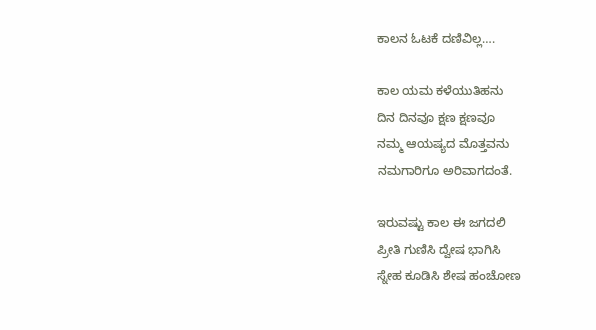ಕಾಲನ ಓಟಕೆ ದಣಿವಿಲ್ಲ….

ಕಾಲ ಯಮ ಕಳೆಯುತಿಹನು
ದಿನ ದಿನವೂ ಕ್ಷಣ ಕ್ಷಣವೂ
ನಮ್ಮ ಆಯಷ್ಯದ ಮೊತ್ತವನು
ನಮಗಾರಿಗೂ ಅರಿವಾಗದಂತೆ.

ಇರುವಷ್ಟು ಕಾಲ ಈ ಜಗದಲಿ
ಪ್ರೀತಿ ಗುಣಿಸಿ ದ್ವೇಷ ಭಾಗಿಸಿ
ಸ್ನೇಹ ಕೂಡಿಸಿ ಶೇಷ ಹಂಚೋಣ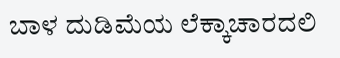ಬಾಳ ದುಡಿಮೆಯ ಲೆಕ್ಕಾಚಾರದಲಿ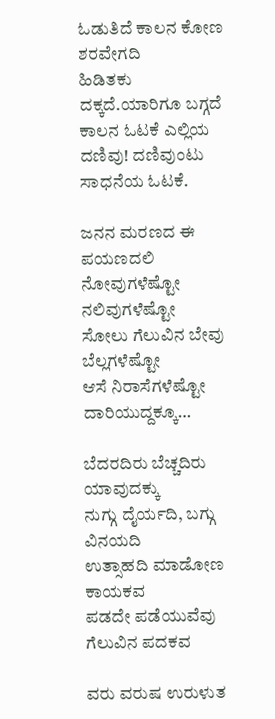ಓಡುತಿದೆ ಕಾಲನ ಕೋಣ ಶರವೇಗದಿ
ಹಿಡಿತಕು ದಕ್ಕದೆ.ಯಾರಿಗೂ ಬಗ್ಗದೆ
ಕಾಲನ ಓಟಕೆ ಎಲ್ಲಿಯ ದಣಿವು! ದಣಿವುಂಟು ಸಾಧನೆಯ ಓಟಕೆ.

ಜನನ ಮರಣದ ಈ ಪಯಣದಲಿ
ನೋವುಗಳೆಷ್ಟೋ ನಲಿವುಗಳೆಷ್ಟೋ
ಸೋಲು ಗೆಲುವಿನ ಬೇವು ಬೆಲ್ಲಗಳೆಷ್ಟೋ
ಆಸೆ ನಿರಾಸೆಗಳೆಷ್ಟೋ ದಾರಿಯುದ್ದಕ್ಕೂ…

ಬೆದರದಿರು ಬೆಚ್ಚದಿರು ಯಾವುದಕ್ಕು
ನುಗ್ಗು ದೈರ್ಯದಿ, ಬಗ್ಗು ವಿನಯದಿ
ಉತ್ಸಾಹದಿ ಮಾಡೋಣ ಕಾಯಕವ
ಪಡದೇ ಪಡೆಯುವೆವು ಗೆಲುವಿನ ಪದಕವ

ವರು ವರುಷ ಉರುಳುತ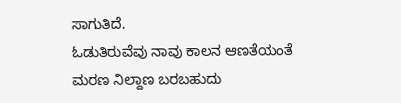ಸಾಗುತಿದೆ.
ಓಡುತಿರುವೆವು ನಾವು ಕಾಲನ ಆಣತೆಯಂತೆ
ಮರಣ ನಿಲ್ದಾಣ ಬರಬಹುದು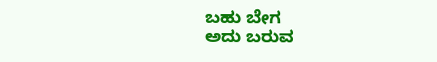ಬಹು ಬೇಗ
ಅದು ಬರುವ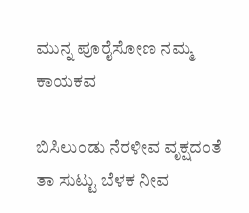ಮುನ್ನ ಪೂರೈಸೋಣ ನಮ್ಮ ಕಾಯಕವ

ಬಿಸಿಲುಂಡು ನೆರಳೀವ ವೃಕ್ಷದಂತೆ
ತಾ ಸುಟ್ಟು ಬೆಳಕ ನೀವ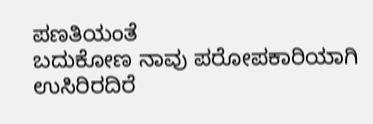ಪಣತಿಯಂತೆ
ಬದುಕೋಣ ನಾವು ಪರೋಪಕಾರಿಯಾಗಿ
ಉಸಿರಿರದಿರೆ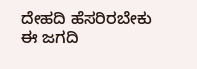ದೇಹದಿ ಹೆಸರಿರಬೇಕು ಈ ಜಗದಿ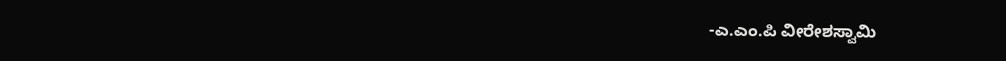-ಎ.ಎಂ.ಪಿ ವೀರೇಶಸ್ವಾಮಿ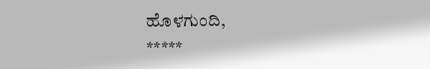ಹೊಳಗುಂದಿ,
*****